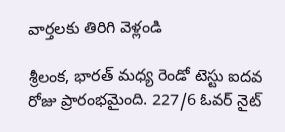వార్తలకు తిరిగి వెళ్లండి

శ్రీలంక, భారత్ మధ్య రెండో టెస్టు ఐదవ రోజు ప్రారంభమైంది. 227/6 ఓవర్ నైట్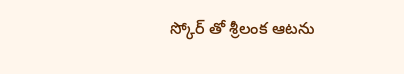స్కోర్ తో శ్రీలంక ఆటను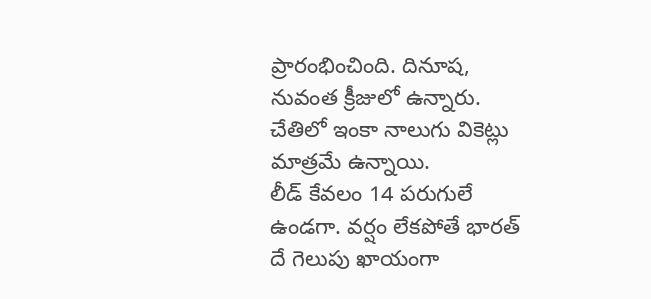ప్రారంభించింది. దినూష, నువంత క్రీజులో ఉన్నారు. చేతిలో ఇంకా నాలుగు వికెట్లు మాత్రమే ఉన్నాయి.
లీడ్ కేవలం 14 పరుగులే ఉండగా. వర్షం లేకపోతే భారత్ దే గెలుపు ఖాయంగా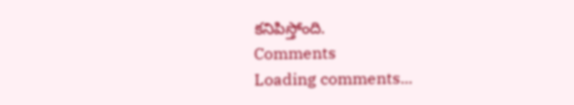కనిపిస్తోంది.
Comments
Loading comments...